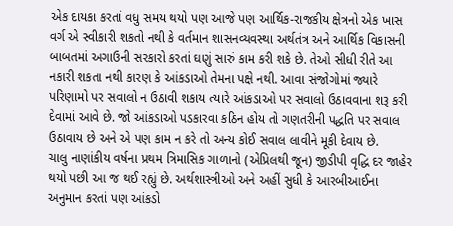એક દાયકા કરતાં વધુ સમય થયો પણ આજે પણ આર્થિક-રાજકીય ક્ષેત્રનો એક ખાસ વર્ગ એ સ્વીકારી શકતો નથી કે વર્તમાન શાસનવ્યવસ્થા અર્થતંત્ર અને આર્થિક વિકાસની બાબતમાં અગાઉની સરકારો કરતાં ઘણું સારું કામ કરી શકે છે. તેઓ સીધી રીતે આ નકારી શકતા નથી કારણ કે આંકડાઓ તેમના પક્ષે નથી. આવા સંજોગોમાં જ્યારે પરિણામો પર સવાલો ન ઉઠાવી શકાય ત્યારે આંકડાઓ પર સવાલો ઉઠાવવાના શરૂ કરી દેવામાં આવે છે. જો આંકડાઓ પડકારવા કઠિન હોય તો ગણતરીની પદ્ધતિ પર સવાલ ઉઠાવાય છે અને એ પણ કામ ન કરે તો અન્ય કોઈ સવાલ લાવીને મૂકી દેવાય છે.
ચાલુ નાણાંકીય વર્ષના પ્રથમ ત્રિમાસિક ગાળાનો (એપ્રિલથી જૂન) જીડીપી વૃદ્ધિ દર જાહેર થયો પછી આ જ થઈ રહ્યું છે. અર્થશાસ્ત્રીઓ અને અહીં સુધી કે આરબીઆઈના અનુમાન કરતાં પણ આંકડો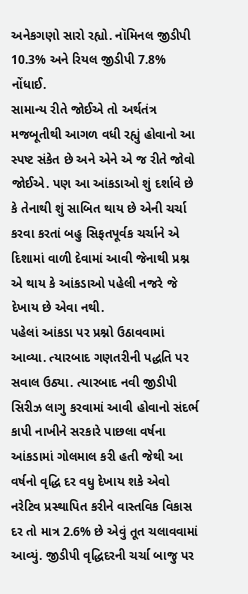અનેકગણો સારો રહ્યો. નૉમિનલ જીડીપી 10.3% અને રિયલ જીડીપી 7.8% નોંધાઈ.
સામાન્ય રીતે જોઈએ તો અર્થતંત્ર મજબૂતીથી આગળ વધી રહ્યું હોવાનો આ સ્પષ્ટ સંકેત છે અને એને એ જ રીતે જોવો જોઈએ. પણ આ આંકડાઓ શું દર્શાવે છે કે તેનાથી શું સાબિત થાય છે એની ચર્ચા કરવા કરતાં બહુ સિફતપૂર્વક ચર્ચાને એ દિશામાં વાળી દેવામાં આવી જેનાથી પ્રશ્ન એ થાય કે આંકડાઓ પહેલી નજરે જે દેખાય છે એવા નથી.
પહેલાં આંકડા પર પ્રશ્નો ઉઠાવવામાં આવ્યા. ત્યારબાદ ગણતરીની પદ્ધતિ પર સવાલ ઉઠ્યા. ત્યારબાદ નવી જીડીપી સિરીઝ લાગુ કરવામાં આવી હોવાનો સંદર્ભ કાપી નાખીને સરકારે પાછલા વર્ષના આંકડામાં ગોલમાલ કરી હતી જેથી આ વર્ષનો વૃદ્ધિ દર વધુ દેખાય શકે એવો નરેટિવ પ્રસ્થાપિત કરીને વાસ્તવિક વિકાસ દર તો માત્ર 2.6% છે એવું તૂત ચલાવવામાં આવ્યું. જીડીપી વૃદ્ધિદરની ચર્ચા બાજુ પર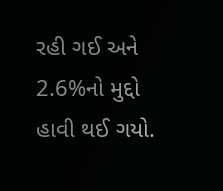રહી ગઈ અને 2.6%નો મુદ્દો હાવી થઈ ગયો.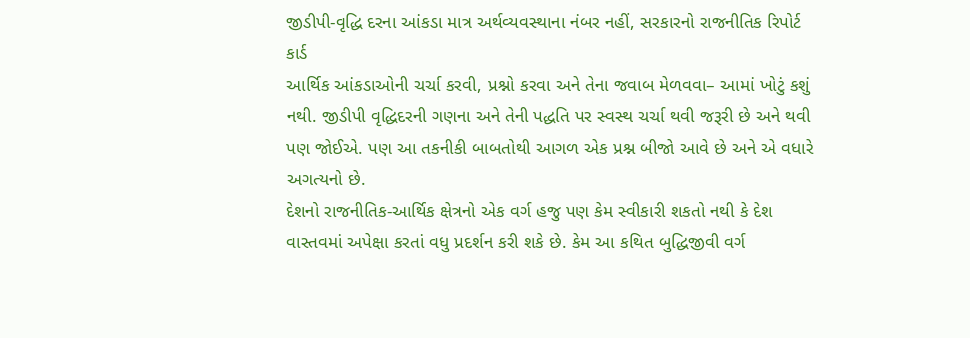જીડીપી-વૃદ્ધિ દરના આંકડા માત્ર અર્થવ્યવસ્થાના નંબર નહીં, સરકારનો રાજનીતિક રિપોર્ટ કાર્ડ
આર્થિક આંકડાઓની ચર્ચા કરવી, પ્રશ્નો કરવા અને તેના જવાબ મેળવવા– આમાં ખોટું કશું નથી. જીડીપી વૃદ્ધિદરની ગણના અને તેની પદ્ધતિ પર સ્વસ્થ ચર્ચા થવી જરૂરી છે અને થવી પણ જોઈએ. પણ આ તકનીકી બાબતોથી આગળ એક પ્રશ્ન બીજો આવે છે અને એ વધારે અગત્યનો છે.
દેશનો રાજનીતિક-આર્થિક ક્ષેત્રનો એક વર્ગ હજુ પણ કેમ સ્વીકારી શકતો નથી કે દેશ વાસ્તવમાં અપેક્ષા કરતાં વધુ પ્રદર્શન કરી શકે છે. કેમ આ કથિત બુદ્ધિજીવી વર્ગ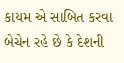કાયમ એ સાબિત કરવા બેચેન રહે છે કે દેશની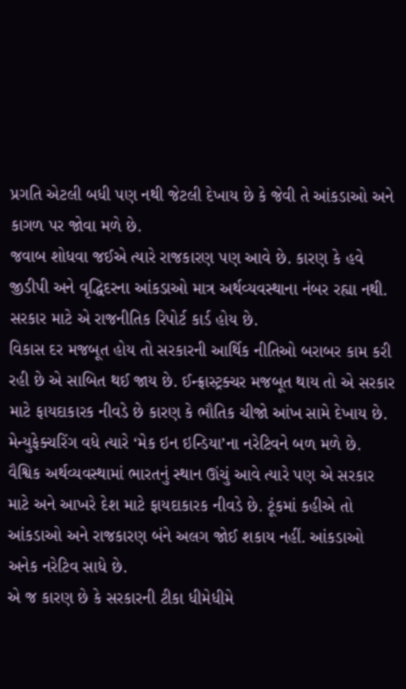પ્રગતિ એટલી બધી પણ નથી જેટલી દેખાય છે કે જેવી તે આંકડાઓ અને કાગળ પર જોવા મળે છે.
જવાબ શોધવા જઈએ ત્યારે રાજકારણ પણ આવે છે. કારણ કે હવે જીડીપી અને વૃદ્ધિદરના આંકડાઓ માત્ર અર્થવ્યવસ્થાના નંબર રહ્યા નથી. સરકાર માટે એ રાજનીતિક રિપોર્ટ કાર્ડ હોય છે.
વિકાસ દર મજબૂત હોય તો સરકારની આર્થિક નીતિઓ બરાબર કામ કરી રહી છે એ સાબિત થઈ જાય છે. ઈન્ફ્રાસ્ટ્રક્ચર મજબૂત થાય તો એ સરકાર માટે ફાયદાકારક નીવડે છે કારણ કે ભૌતિક ચીજો આંખ સામે દેખાય છે. મેન્યુફેક્ચરિંગ વધે ત્યારે ‘મેક ઇન ઇન્ડિયા’ના નરેટિવને બળ મળે છે. વૈશ્વિક અર્થવ્યવસ્થામાં ભારતનું સ્થાન ઊંચું આવે ત્યારે પણ એ સરકાર માટે અને આખરે દેશ માટે ફાયદાકારક નીવડે છે. ટૂંકમાં કહીએ તો આંકડાઓ અને રાજકારણ બંને અલગ જોઈ શકાય નહીં. આંકડાઓ અનેક નરેટિવ સાધે છે.
એ જ કારણ છે કે સરકારની ટીકા ધીમેધીમે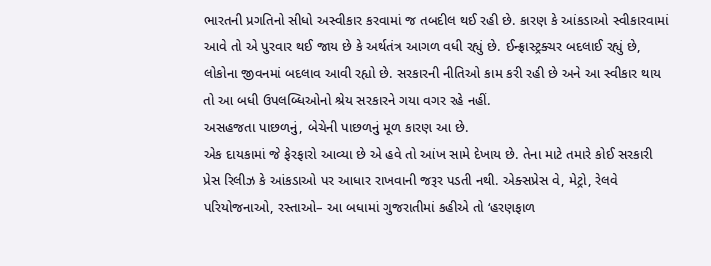ભારતની પ્રગતિનો સીધો અસ્વીકાર કરવામાં જ તબદીલ થઈ રહી છે. કારણ કે આંકડાઓ સ્વીકારવામાં આવે તો એ પુરવાર થઈ જાય છે કે અર્થતંત્ર આગળ વધી રહ્યું છે. ઈન્ફ્રાસ્ટ્રક્ચર બદલાઈ રહ્યું છે, લોકોના જીવનમાં બદલાવ આવી રહ્યો છે. સરકારની નીતિઓ કામ કરી રહી છે અને આ સ્વીકાર થાય તો આ બધી ઉપલબ્ધિઓનો શ્રેય સરકારને ગયા વગર રહે નહીં.
અસહજતા પાછળનું, બેચેની પાછળનું મૂળ કારણ આ છે.
એક દાયકામાં જે ફેરફારો આવ્યા છે એ હવે તો આંખ સામે દેખાય છે. તેના માટે તમારે કોઈ સરકારી પ્રેસ રિલીઝ કે આંકડાઓ પર આધાર રાખવાની જરૂર પડતી નથી. એક્સપ્રેસ વે, મેટ્રો, રેલવે પરિયોજનાઓ, રસ્તાઓ– આ બધામાં ગુજરાતીમાં કહીએ તો ‘હરણફાળ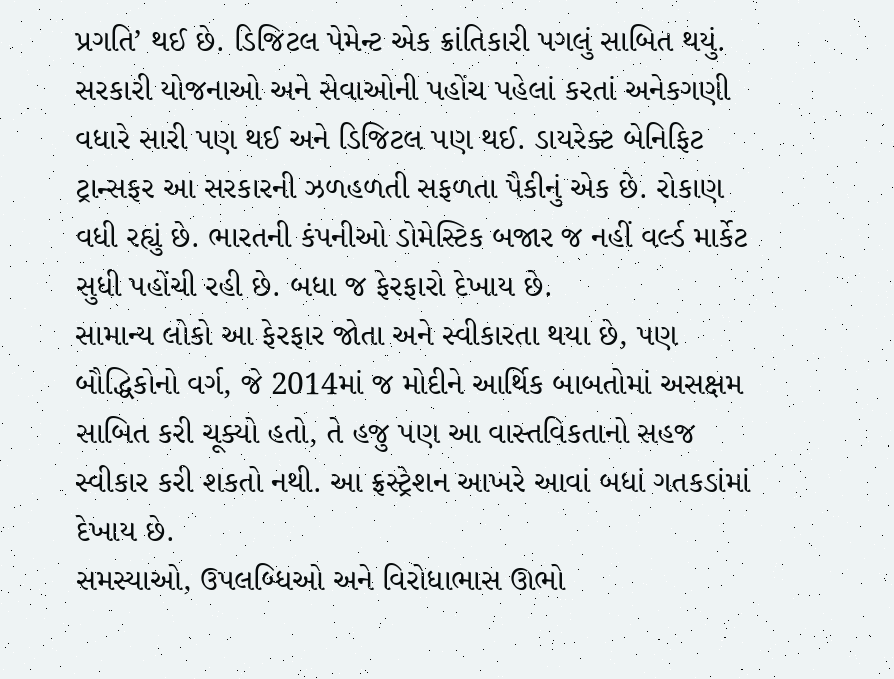પ્રગતિ’ થઈ છે. ડિજિટલ પેમેન્ટ એક ક્રાંતિકારી પગલું સાબિત થયું. સરકારી યોજનાઓ અને સેવાઓની પહોંચ પહેલાં કરતાં અનેકગણી વધારે સારી પણ થઈ અને ડિજિટલ પણ થઈ. ડાયરેક્ટ બેનિફિટ ટ્રાન્સફર આ સરકારની ઝળહળતી સફળતા પૈકીનું એક છે. રોકાણ વધી રહ્યું છે. ભારતની કંપનીઓ ડોમેસ્ટિક બજાર જ નહીં વર્લ્ડ માર્કેટ સુધી પહોંચી રહી છે. બધા જ ફેરફારો દેખાય છે.
સામાન્ય લોકો આ ફેરફાર જોતા અને સ્વીકારતા થયા છે, પણ બૌદ્ધિકોનો વર્ગ, જે 2014માં જ મોદીને આર્થિક બાબતોમાં અસક્ષમ સાબિત કરી ચૂક્યો હતો, તે હજુ પણ આ વાસ્તવિકતાનો સહજ સ્વીકાર કરી શકતો નથી. આ ફ્રસ્ટ્રેશન આખરે આવાં બધાં ગતકડાંમાં દેખાય છે.
સમસ્યાઓ, ઉપલબ્ધિઓ અને વિરોધાભાસ ઊભો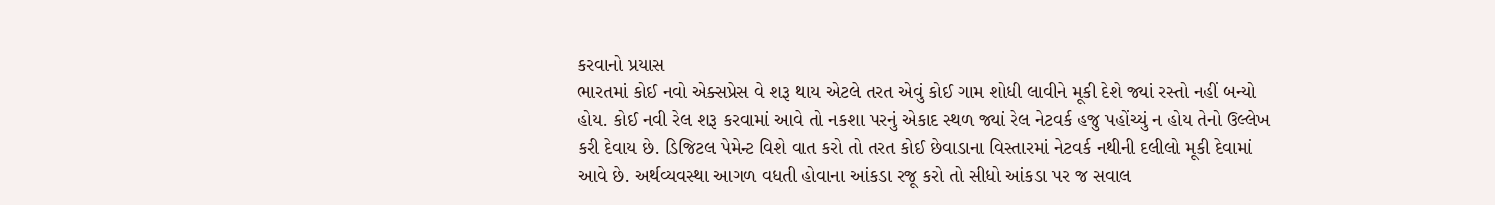કરવાનો પ્રયાસ
ભારતમાં કોઈ નવો એક્સપ્રેસ વે શરૂ થાય એટલે તરત એવું કોઈ ગામ શોધી લાવીને મૂકી દેશે જ્યાં રસ્તો નહીં બન્યો હોય. કોઈ નવી રેલ શરૂ કરવામાં આવે તો નકશા પરનું એકાદ સ્થળ જ્યાં રેલ નેટવર્ક હજુ પહોંચ્યું ન હોય તેનો ઉલ્લેખ કરી દેવાય છે. ડિજિટલ પેમેન્ટ વિશે વાત કરો તો તરત કોઈ છેવાડાના વિસ્તારમાં નેટવર્ક નથીની દલીલો મૂકી દેવામાં આવે છે. અર્થવ્યવસ્થા આગળ વધતી હોવાના આંકડા રજૂ કરો તો સીધો આંકડા પર જ સવાલ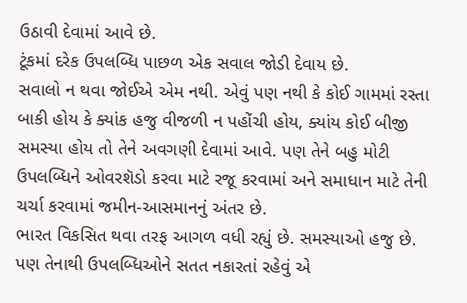ઉઠાવી દેવામાં આવે છે.
ટૂંકમાં દરેક ઉપલબ્ધિ પાછળ એક સવાલ જોડી દેવાય છે.
સવાલો ન થવા જોઈએ એમ નથી. એવું પણ નથી કે કોઈ ગામમાં રસ્તા બાકી હોય કે ક્યાંક હજુ વીજળી ન પહોંચી હોય, ક્યાંય કોઈ બીજી સમસ્યા હોય તો તેને અવગણી દેવામાં આવે. પણ તેને બહુ મોટી ઉપલબ્ધિને ઓવરશૅડો કરવા માટે રજૂ કરવામાં અને સમાધાન માટે તેની ચર્ચા કરવામાં જમીન-આસમાનનું અંતર છે.
ભારત વિકસિત થવા તરફ આગળ વધી રહ્યું છે. સમસ્યાઓ હજુ છે. પણ તેનાથી ઉપલબ્ધિઓને સતત નકારતાં રહેવું એ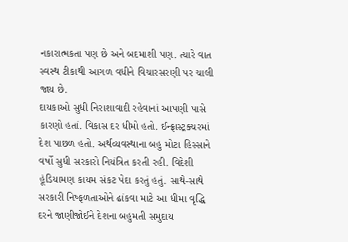નકારાત્મકતા પણ છે અને બદમાશી પણ. ત્યારે વાત સ્વસ્થ ટીકાથી આગળ વધીને વિચારસરણી પર ચાલી જાય છે.
દાયકાઓ સુધી નિરાશાવાદી રહેવાનાં આપણી પાસે કારણો હતાં. વિકાસ દર ધીમો હતો. ઈન્ફ્રાસ્ટ્રક્ચરમાં દેશ પાછળ હતો. અર્થવ્યવસ્થાના બહુ મોટા હિસ્સાને વર્ષો સુધી સરકારો નિયંત્રિત કરતી રહી. વિદેશી હૂંડિયામણ કાયમ સંકટ પેદા કરતું હતું. સાથે-સાથે સરકારી નિષ્ફળતાઓને ઢાંકવા માટે આ ધીમા વૃદ્ધિ દરને જાણીજોઈને દેશના બહુમતી સમુદાય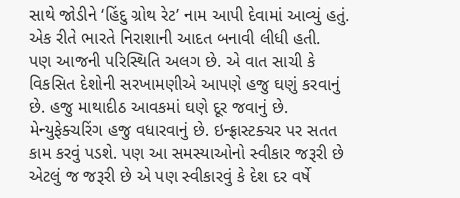સાથે જોડીને ‘હિંદુ ગ્રોથ રેટ’ નામ આપી દેવામાં આવ્યું હતું. એક રીતે ભારતે નિરાશાની આદત બનાવી લીધી હતી.
પણ આજની પરિસ્થિતિ અલગ છે. એ વાત સાચી કે વિકસિત દેશોની સરખામણીએ આપણે હજુ ઘણું કરવાનું છે. હજુ માથાદીઠ આવકમાં ઘણે દૂર જવાનું છે. મેન્યુફેક્ચરિંગ હજુ વધારવાનું છે. ઇન્ફ્રાસ્ટક્ચર પર સતત કામ કરવું પડશે. પણ આ સમસ્યાઓનો સ્વીકાર જરૂરી છે એટલું જ જરૂરી છે એ પણ સ્વીકારવું કે દેશ દર વર્ષે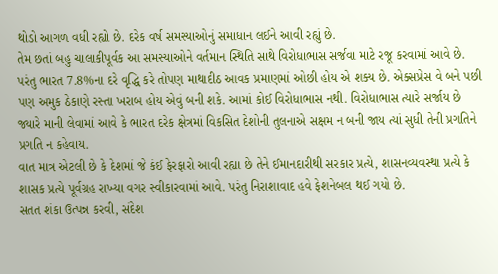થોડો આગળ વધી રહ્યો છે. દરેક વર્ષ સમસ્યાઓનું સમાધાન લઈને આવી રહ્યું છે.
તેમ છતાં બહુ ચાલાકીપૂર્વક આ સમસ્યાઓને વર્તમાન સ્થિતિ સાથે વિરોધાભાસ સર્જવા માટે રજૂ કરવામાં આવે છે. પરંતુ ભારત 7.8%ના દરે વૃદ્ધિ કરે તોપણ માથાદીઠ આવક પ્રમાણમાં ઓછી હોય એ શક્ય છે. એક્સપ્રેસ વે બને પછી પણ અમુક ઠેકાણે રસ્તા ખરાબ હોય એવું બની શકે. આમાં કોઈ વિરોધાભાસ નથી. વિરોધાભાસ ત્યારે સર્જાય છે જ્યારે માની લેવામાં આવે કે ભારત દરેક ક્ષેત્રમાં વિકસિત દેશોની તુલનાએ સક્ષમ ન બની જાય ત્યાં સુધી તેની પ્રગતિને પ્રગતિ ન કહેવાય.
વાત માત્ર એટલી છે કે દેશમાં જે કંઈ ફેરફારો આવી રહ્યા છે તેને ઈમાનદારીથી સરકાર પ્રત્યે, શાસનવ્યવસ્થા પ્રત્યે કે શાસક પ્રત્યે પૂર્વગ્રહ રાખ્યા વગર સ્વીકારવામાં આવે. પરંતુ નિરાશાવાદ હવે ફેશનેબલ થઈ ગયો છે.
સતત શંકા ઉત્પન્ન કરવી, સંદેશ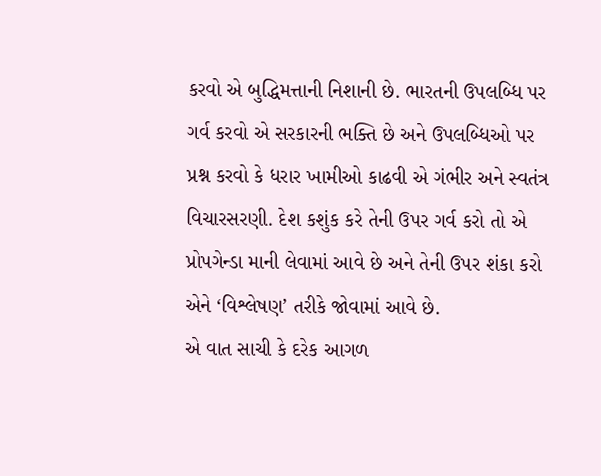કરવો એ બુદ્ધિમત્તાની નિશાની છે. ભારતની ઉપલબ્ધિ પર ગર્વ કરવો એ સરકારની ભક્તિ છે અને ઉપલબ્ધિઓ પર પ્રશ્ન કરવો કે ધરાર ખામીઓ કાઢવી એ ગંભીર અને સ્વતંત્ર વિચારસરણી. દેશ કશુંક કરે તેની ઉપર ગર્વ કરો તો એ પ્રોપગેન્ડા માની લેવામાં આવે છે અને તેની ઉપર શંકા કરો એને ‘વિશ્લેષણ’ તરીકે જોવામાં આવે છે.
એ વાત સાચી કે દરેક આગળ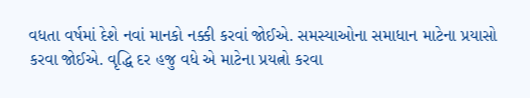વધતા વર્ષમાં દેશે નવાં માનકો નક્કી કરવાં જોઈએ. સમસ્યાઓના સમાધાન માટેના પ્રયાસો કરવા જોઈએ. વૃદ્ધિ દર હજુ વધે એ માટેના પ્રયત્નો કરવા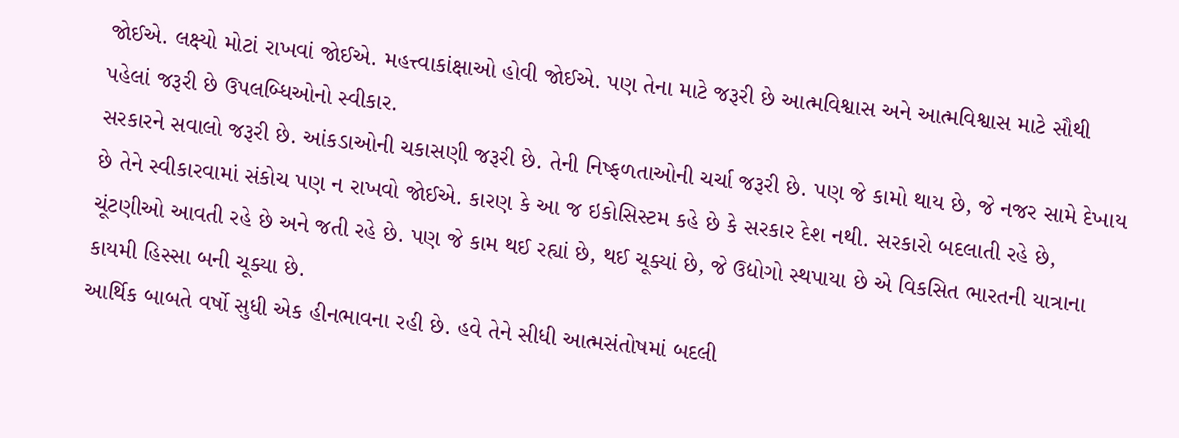જોઈએ. લક્ષ્યો મોટાં રાખવાં જોઈએ. મહત્ત્વાકાંક્ષાઓ હોવી જોઈએ. પણ તેના માટે જરૂરી છે આત્મવિશ્વાસ અને આત્મવિશ્વાસ માટે સૌથી પહેલાં જરૂરી છે ઉપલબ્ધિઓનો સ્વીકાર.
સરકારને સવાલો જરૂરી છે. આંકડાઓની ચકાસણી જરૂરી છે. તેની નિષ્ફળતાઓની ચર્ચા જરૂરી છે. પણ જે કામો થાય છે, જે નજર સામે દેખાય છે તેને સ્વીકારવામાં સંકોચ પણ ન રાખવો જોઈએ. કારણ કે આ જ ઇકોસિસ્ટમ કહે છે કે સરકાર દેશ નથી. સરકારો બદલાતી રહે છે, ચૂંટણીઓ આવતી રહે છે અને જતી રહે છે. પણ જે કામ થઈ રહ્યાં છે, થઈ ચૂક્યાં છે, જે ઉદ્યોગો સ્થપાયા છે એ વિકસિત ભારતની યાત્રાના કાયમી હિસ્સા બની ચૂક્યા છે.
આર્થિક બાબતે વર્ષો સુધી એક હીનભાવના રહી છે. હવે તેને સીધી આત્મસંતોષમાં બદલી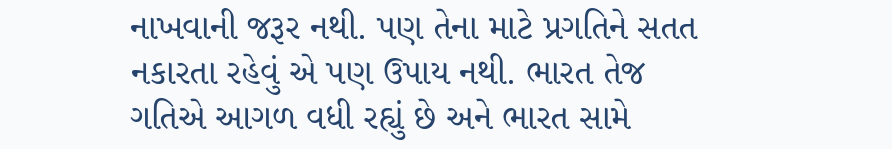નાખવાની જરૂર નથી. પણ તેના માટે પ્રગતિને સતત નકારતા રહેવું એ પણ ઉપાય નથી. ભારત તેજ ગતિએ આગળ વધી રહ્યું છે અને ભારત સામે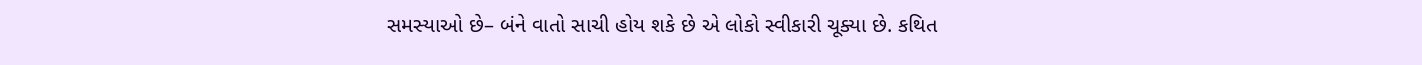સમસ્યાઓ છે– બંને વાતો સાચી હોય શકે છે એ લોકો સ્વીકારી ચૂક્યા છે. કથિત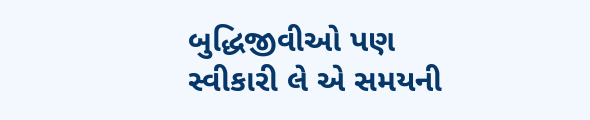બુદ્ધિજીવીઓ પણ સ્વીકારી લે એ સમયની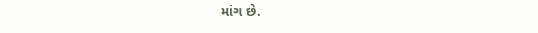માંગ છે.